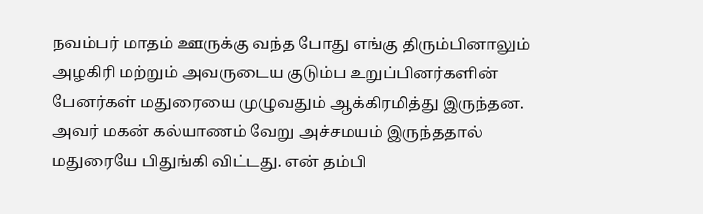நவம்பர் மாதம் ஊருக்கு வந்த போது எங்கு திரும்பினாலும் அழகிரி மற்றும் அவருடைய குடும்ப உறுப்பினர்களின் பேனர்கள் மதுரையை முழுவதும் ஆக்கிரமித்து இருந்தன. அவர் மகன் கல்யாணம் வேறு அச்சமயம் இருந்ததால் மதுரையே பிதுங்கி விட்டது. என் தம்பி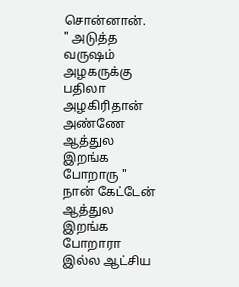சொன்னான்.
" அடுத்த வருஷம் அழகருக்கு பதிலா அழகிரிதான் அண்ணே ஆத்துல இறங்க போறாரு "
நான் கேட்டேன்
ஆத்துல இறங்க போறாரா இல்ல ஆட்சிய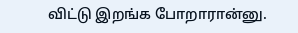விட்டு இறங்க போறாரான்னு.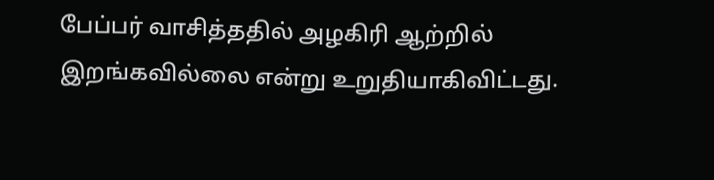பேப்பர் வாசித்ததில் அழகிரி ஆற்றில் இறங்கவில்லை என்று உறுதியாகிவிட்டது.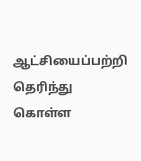ஆட்சியைப்பற்றி தெரிந்து கொள்ள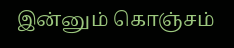இன்னும் கொஞ்சம்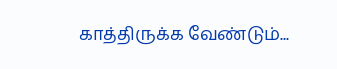காத்திருக்க வேண்டும்...